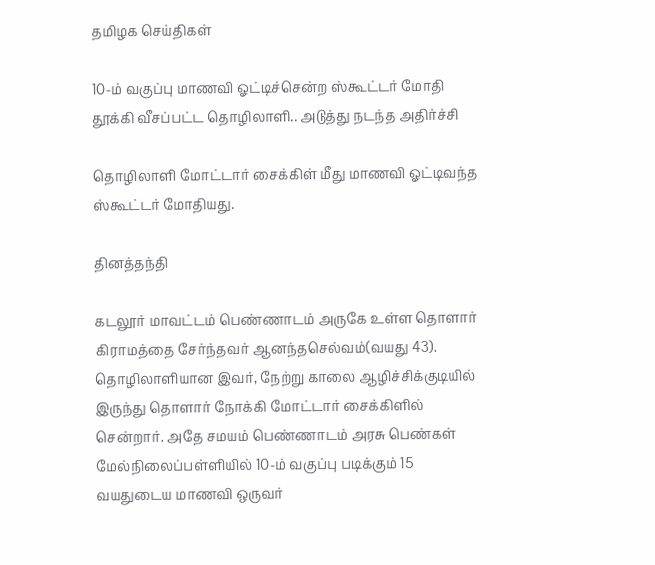தமிழக செய்திகள்

10-ம் வகுப்பு மாணவி ஓட்டிச்சென்ற ஸ்கூட்டர் மோதி தூக்கி வீசப்பட்ட தொழிலாளி.. அடுத்து நடந்த அதிர்ச்சி

தொழிலாளி மோட்டார் சைக்கிள் மீது மாணவி ஓட்டிவந்த ஸ்கூட்டர் மோதியது.

தினத்தந்தி

கடலூர் மாவட்டம் பெண்ணாடம் அருகே உள்ள தொளார் கிராமத்தை சேர்ந்தவர் ஆனந்தசெல்வம்(வயது 43). தொழிலாளியான இவர், நேற்று காலை ஆழிச்சிக்குடியில் இருந்து தொளார் நோக்கி மோட்டார் சைக்கிளில் சென்றார். அதே சமயம் பெண்ணாடம் அரசு பெண்கள் மேல்நிலைப்பள்ளியில் 10-ம் வகுப்பு படிக்கும் 15 வயதுடைய மாணவி ஒருவர்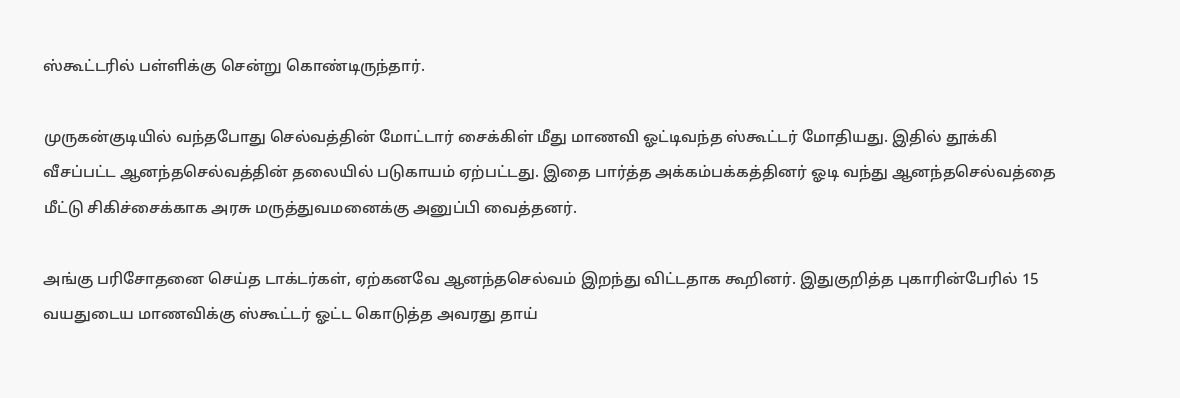ஸ்கூட்டரில் பள்ளிக்கு சென்று கொண்டிருந்தார்.

முருகன்குடியில் வந்தபோது செல்வத்தின் மோட்டார் சைக்கிள் மீது மாணவி ஓட்டிவந்த ஸ்கூட்டர் மோதியது. இதில் தூக்கி வீசப்பட்ட ஆனந்தசெல்வத்தின் தலையில் படுகாயம் ஏற்பட்டது. இதை பார்த்த அக்கம்பக்கத்தினர் ஓடி வந்து ஆனந்தசெல்வத்தை மீட்டு சிகிச்சைக்காக அரசு மருத்துவமனைக்கு அனுப்பி வைத்தனர்.

அங்கு பரிசோதனை செய்த டாக்டர்கள், ஏற்கனவே ஆனந்தசெல்வம் இறந்து விட்டதாக கூறினர். இதுகுறித்த புகாரின்பேரில் 15 வயதுடைய மாணவிக்கு ஸ்கூட்டர் ஓட்ட கொடுத்த அவரது தாய்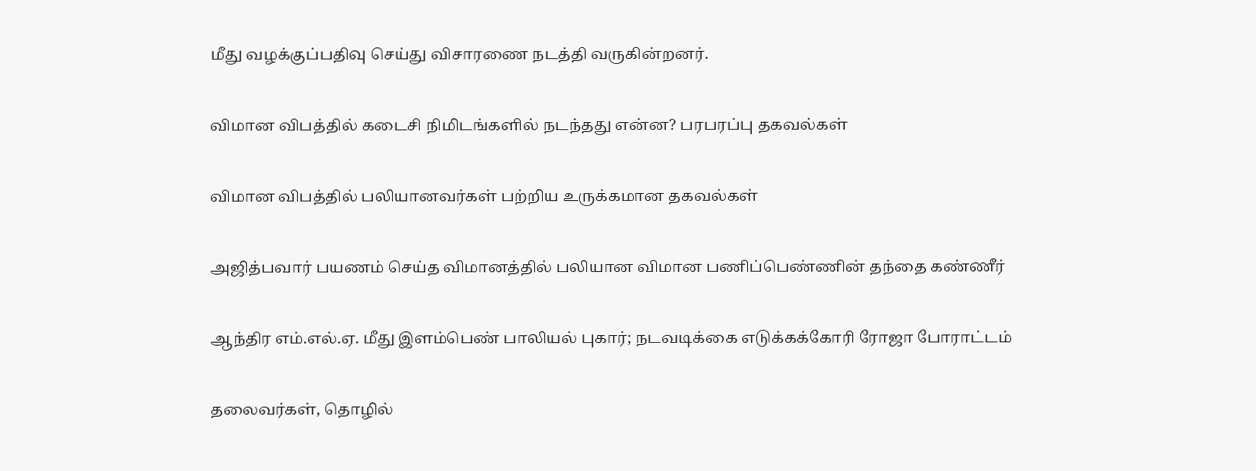மீது வழக்குப்பதிவு செய்து விசாரணை நடத்தி வருகின்றனர்.

விமான விபத்தில் கடைசி நிமிடங்களில் நடந்தது என்ன? பரபரப்பு தகவல்கள்

விமான விபத்தில் பலியானவர்கள் பற்றிய உருக்கமான தகவல்கள்

அஜித்பவார் பயணம் செய்த விமானத்தில் பலியான விமான பணிப்பெண்ணின் தந்தை கண்ணீர்

ஆந்திர எம்.எல்.ஏ. மீது இளம்பெண் பாலியல் புகார்; நடவடிக்கை எடுக்கக்கோரி ரோஜா போராட்டம்

தலைவர்கள், தொழில்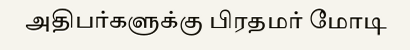அதிபர்களுக்கு பிரதமர் மோடி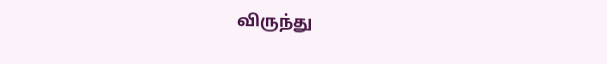விருந்து